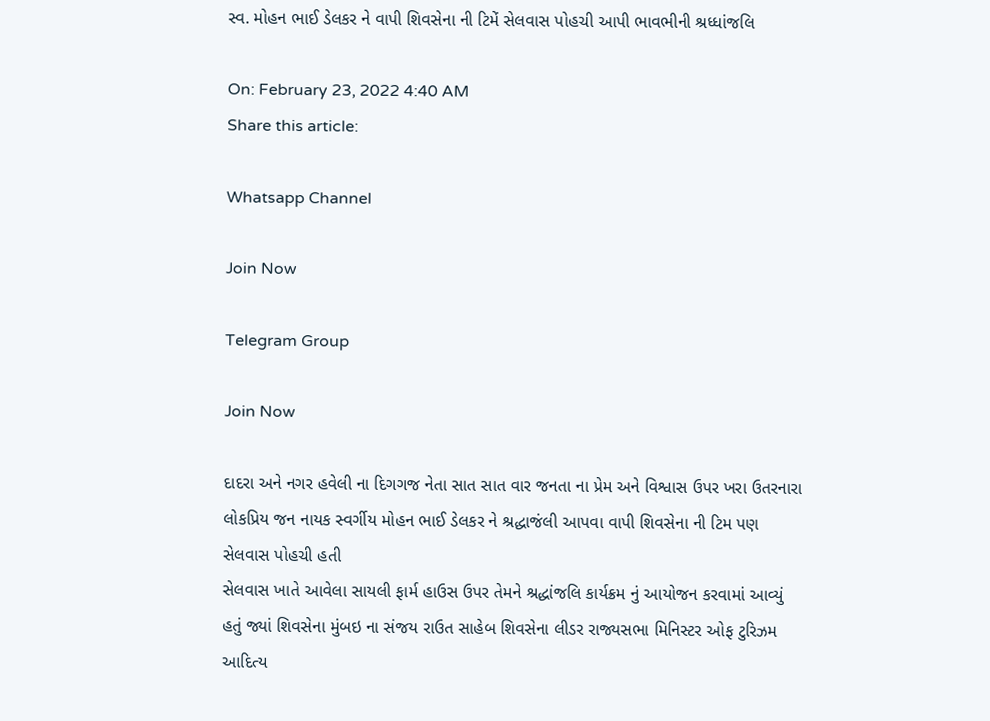સ્વ. મોહન ભાઈ ડેલકર ને વાપી શિવસેના ની ટિમેં સેલવાસ પોહચી આપી ભાવભીની શ્રધ્ધાંજલિ

On: February 23, 2022 4:40 AM
Share this article:

Whatsapp Channel

Join Now

Telegram Group

Join Now

દાદરા અને નગર હવેલી ના દિગગજ નેતા સાત સાત વાર જનતા ના પ્રેમ અને વિશ્વાસ ઉપર ખરા ઉતરનારા લોકપ્રિય જન નાયક સ્વર્ગીય મોહન ભાઈ ડેલકર ને શ્રદ્ધાજંલી આપવા વાપી શિવસેના ની ટિમ પણ સેલવાસ પોહચી હતી
સેલવાસ ખાતે આવેલા સાયલી ફાર્મ હાઉસ ઉપર તેમને શ્રદ્ધાંજલિ કાર્યક્રમ નું આયોજન કરવામાં આવ્યું હતું જ્યાં શિવસેના મુંબઇ ના સંજય રાઉત સાહેબ શિવસેના લીડર રાજ્યસભા મિનિસ્ટર ઓફ ટુરિઝમ આદિત્ય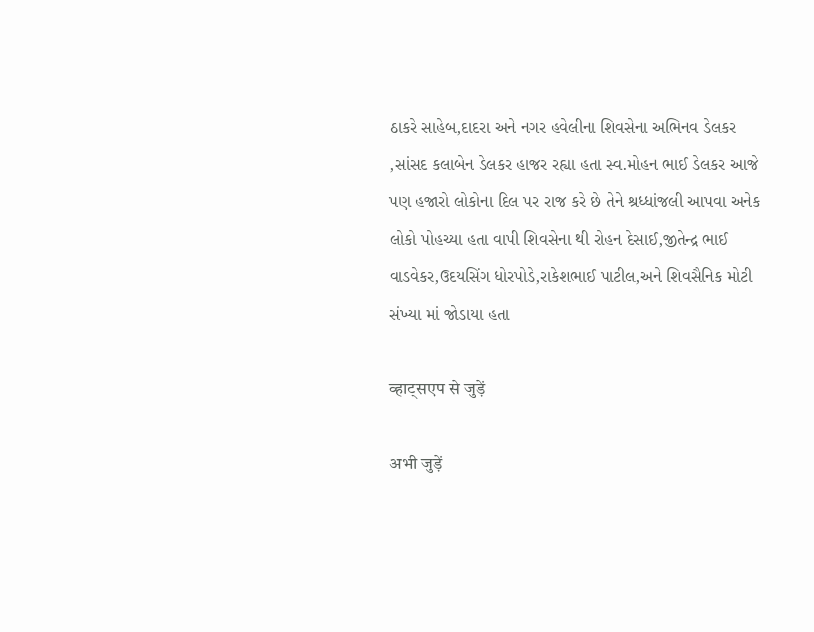ઠાકરે સાહેબ,દાદરા અને નગર હવેલીના શિવસેના અભિનવ ડેલકર ,સાંસદ કલાબેન ડેલકર હાજર રહ્યા હતા સ્વ.મોહન ભાઈ ડેલકર આજે પણ હજારો લોકોના દિલ પર રાજ કરે છે તેને શ્રધ્ધાંજલી આપવા અનેક લોકો પોહચ્યા હતા વાપી શિવસેના થી રોહન દેસાઈ,જીતેન્દ્ર ભાઈ વાડવેકર,ઉદયસિંગ ધોરપોડે,રાકેશભાઈ પાટીલ,અને શિવસૈનિક મોટી સંખ્યા માં જોડાયા હતા

व्हाट्सएप से जुड़ें

अभी जुड़ें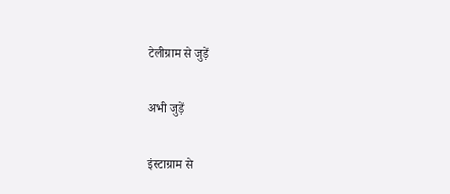टेलीग्राम से जुड़ें

अभी जुड़ें

इंस्टाग्राम से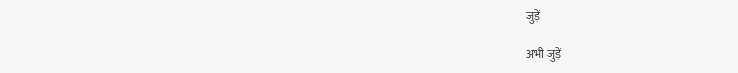जुड़ें

अभी जुड़ें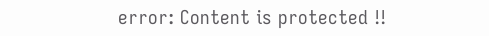error: Content is protected !!